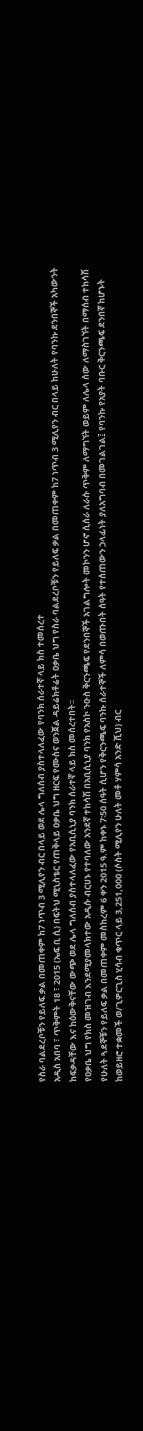የስራ ባልደረቦቹን የይለፍ ቃል በመጠቀም ከ7 ነጥብ 3 ሚሊየን ብር በላይ ወደ ሌላ ግለሰብ ያስተላለፈው የባንክ ሰራተኛ ላይ ክስ ተመሰረተ
አዲስ አበባ ፣ ጥቅምት 18 ፣ 2015 (ኤፍ ቢ ሲ) በፍትህ ሚኒስቴር የጠቅላይ ዐቃቤ ህግ ዘርፍ የሙስና ወንጀል ዳይሬክቶሬት ዐቃቤ ህግ የስራ ባልደረቦቹን የይለፍ ቃል በመጠቀም ከ7 ነጥብ 3 ሚሊየን ብር በላይ ከሁለት የባንኩ ደንበኞች አካውንት ከፍቃዳቸው እና ከዕውቅናቸው ውጭ ወደ ሌላ ግለሰብ ያስተላለፈው የአቢሲኒያ ባንክ ሰራተኛ ላይ ክስ መሰረተበት፡፡
የዐቃቤ ህግ የክስ መዝገብ እንደሚያመላክተው አዲሱ ብርሀኑ የተባለው አንደኛ ተከሳሽ በአቢሲኒያ ባንክ የአስኮ ንዑስ ቅርንጫፍ የደንበኞች አገልግሎት መኮንን ሆኖ ሲሰራ ለራሱ ጥቅም ለማግኘት ወይም ለሌላ ሰው ለማስገኘት በማሰብ ተከሳሽ የሁለት ጓደኞቹን የይለፍ ቃል በመጠቀም መስከረም 6 ቀን 2015 ዓ.ም ከቀኑ 7፡50 ሰዓት ሲሆን የቅርንጫፍ ባንኩ ሰራተኞች ለምሳ በወጡበት ሰዓት የተሰጠውን ኃላፊነት ያለአግባብ በመገልገል፤ የባንኩ የአያት ባቡር ቅርንጫፍ ደንበኛ ከሆኑት ከወይዘሮ ተቋመች ወ/ጊዎርጊስ ሂሳብ ቁጥር ላይ 3,251,000 (ሶስት ሚሊየን ሁለት መቶ ሃምሳ አንድ ሺህ) ብር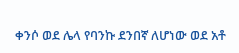ቀንሶ ወደ ሌላ የባንኩ ደንበኛ ለሆነው ወደ አቶ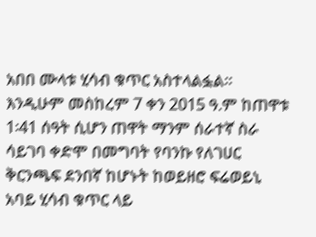አበበ ሙላቱ ሂሳብ ቁጥር አስተላልፏል።
እንዲሁም መስከረም 7 ቀን 2015 ዓ.ም ከጠዋቱ 1፡41 ሰዓት ሲሆን ጠዋት ማንም ሰራተኛ ስራ ሳይገባ ቀድሞ በመግባት የባንኩ የለገሀር ቅርንጫፍ ደንበኛ ከሆኑት ከወይዘሮ ፍሬወይኒ አባይ ሂሳብ ቁጥር ላይ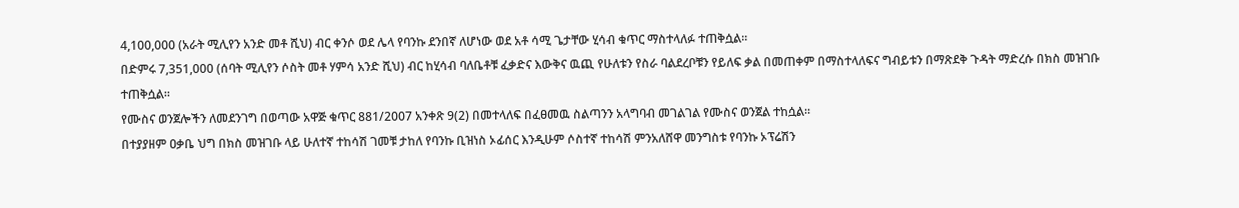4,100,000 (አራት ሚሊየን አንድ መቶ ሺህ) ብር ቀንሶ ወደ ሌላ የባንኩ ደንበኛ ለሆነው ወደ አቶ ሳሚ ጌታቸው ሂሳብ ቁጥር ማስተላለፉ ተጠቅሷል።
በድምሩ 7,351,000 (ሰባት ሚሊየን ሶስት መቶ ሃምሳ አንድ ሺህ) ብር ከሂሳብ ባለቤቶቹ ፈቃድና እውቅና ዉጪ የሁለቱን የስራ ባልደረቦቹን የይለፍ ቃል በመጠቀም በማስተላለፍና ግብይቱን በማጽደቅ ጉዳት ማድረሱ በክስ መዝገቡ ተጠቅሷል።
የሙስና ወንጀሎችን ለመደንገግ በወጣው አዋጅ ቁጥር 881/2007 አንቀጽ 9(2) በመተላለፍ በፈፀመዉ ስልጣንን አላግባብ መገልገል የሙስና ወንጀል ተከሷል።
በተያያዘም ዐቃቤ ህግ በክስ መዝገቡ ላይ ሁለተኛ ተከሳሽ ገመቹ ታከለ የባንኩ ቢዝነስ ኦፊሰር እንዲሁም ሶስተኛ ተከሳሽ ምንአለሸዋ መንግስቱ የባንኩ ኦፕሬሽን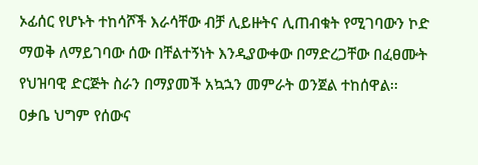ኦፊሰር የሆኑት ተከሳሾች እራሳቸው ብቻ ሊይዙትና ሊጠብቁት የሚገባውን ኮድ ማወቅ ለማይገባው ሰው በቸልተኝነት እንዲያውቀው በማድረጋቸው በፈፀሙት የህዝባዊ ድርጅት ስራን በማያመች አኳኋን መምራት ወንጀል ተከሰዋል፡፡
ዐቃቤ ህግም የሰውና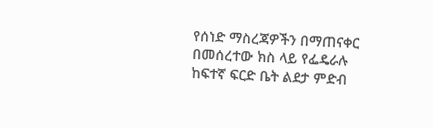የሰነድ ማስረጃዎችን በማጠናቀር በመሰረተው ክስ ላይ የፌዴራሉ ከፍተኛ ፍርድ ቤት ልደታ ምድብ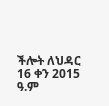ችሎት ለህዳር 16 ቀን 2015 ዓ.ም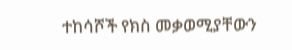ተከሳሾች የክስ መቃወሚያቸውን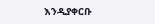እንዲያቀርቡ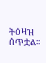ትዕዛዝ ሰጥቷል፡፡